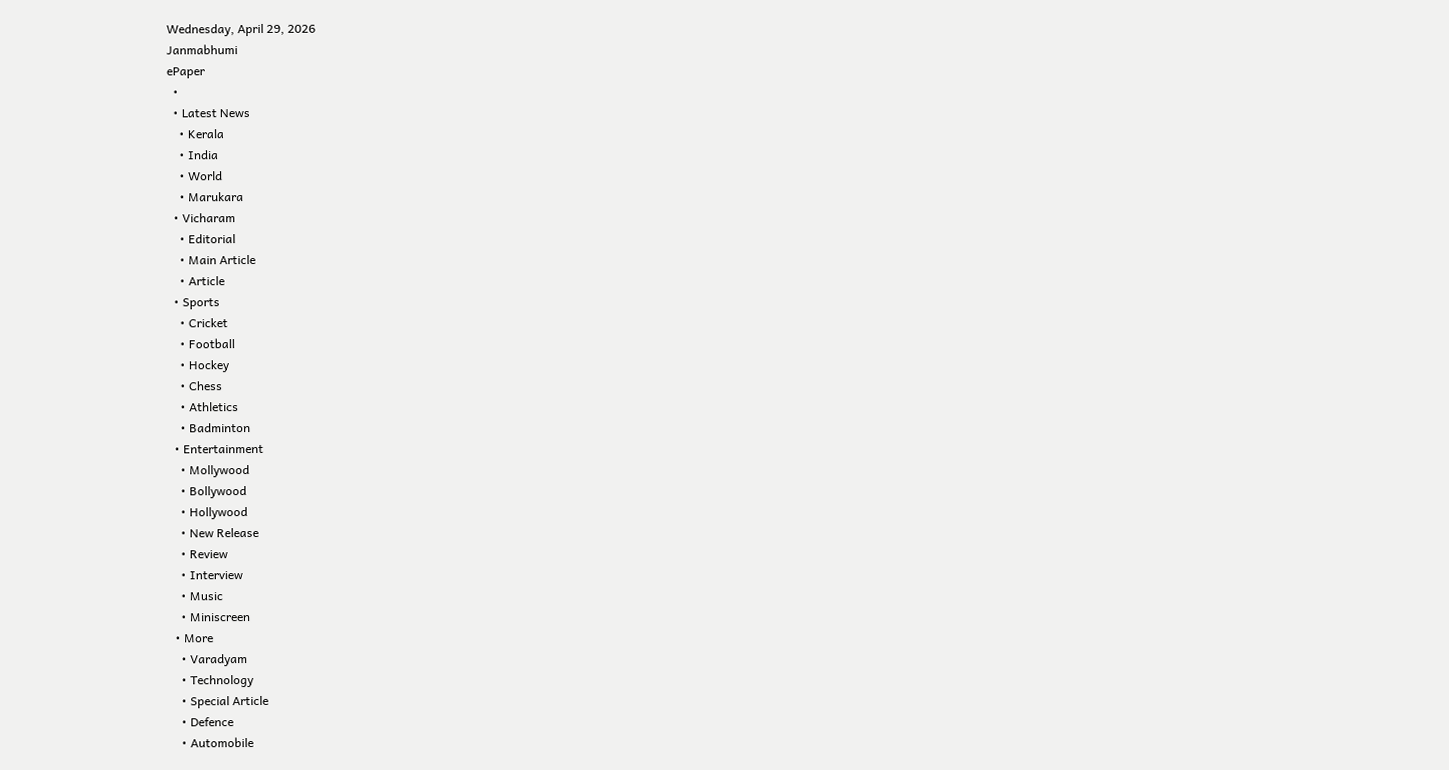Wednesday, April 29, 2026
Janmabhumi
ePaper
  •
  • Latest News
    • Kerala
    • India
    • World
    • Marukara
  • Vicharam
    • Editorial
    • Main Article
    • Article
  • Sports
    • Cricket
    • Football
    • Hockey
    • Chess
    • Athletics
    • Badminton
  • Entertainment
    • Mollywood
    • Bollywood
    • Hollywood
    • New Release
    • Review
    • Interview
    • Music
    • Miniscreen
  • More
    • Varadyam
    • Technology
    • Special Article
    • Defence
    • Automobile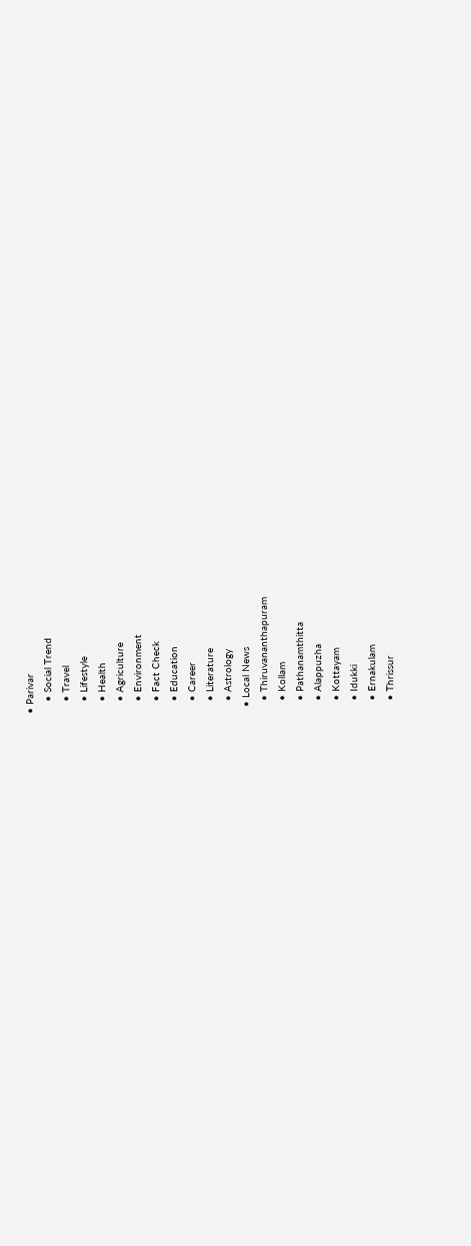• Parivar
    • Social Trend
    • Travel
    • Lifestyle
    • Health
    • Agriculture
    • Environment
    • Fact Check
    • Education
    • Career
    • Literature
    • Astrology
  • Local News
    • Thiruvananthapuram
    • Kollam
    • Pathanamthitta
    • Alappuzha
    • Kottayam
    • Idukki
    • Ernakulam
    • Thrissur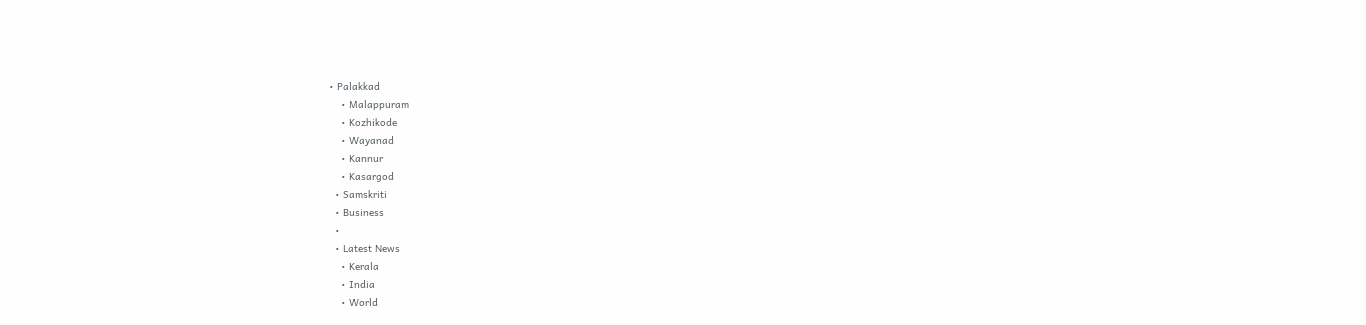• Palakkad
    • Malappuram
    • Kozhikode
    • Wayanad
    • Kannur
    • Kasargod
  • Samskriti
  • Business
  •
  • Latest News
    • Kerala
    • India
    • World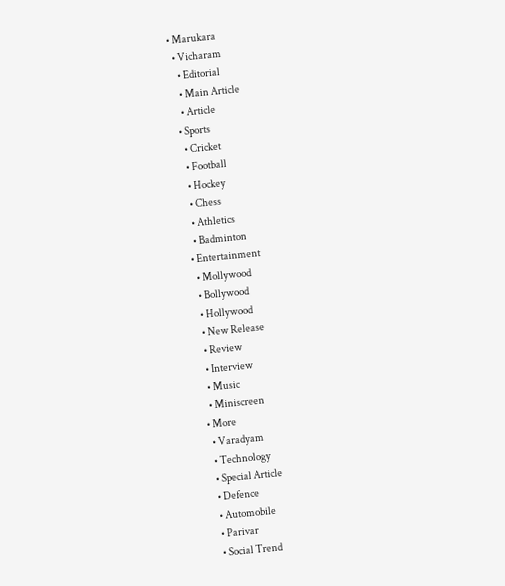• Marukara
  • Vicharam
    • Editorial
    • Main Article
    • Article
  • Sports
    • Cricket
    • Football
    • Hockey
    • Chess
    • Athletics
    • Badminton
  • Entertainment
    • Mollywood
    • Bollywood
    • Hollywood
    • New Release
    • Review
    • Interview
    • Music
    • Miniscreen
  • More
    • Varadyam
    • Technology
    • Special Article
    • Defence
    • Automobile
    • Parivar
    • Social Trend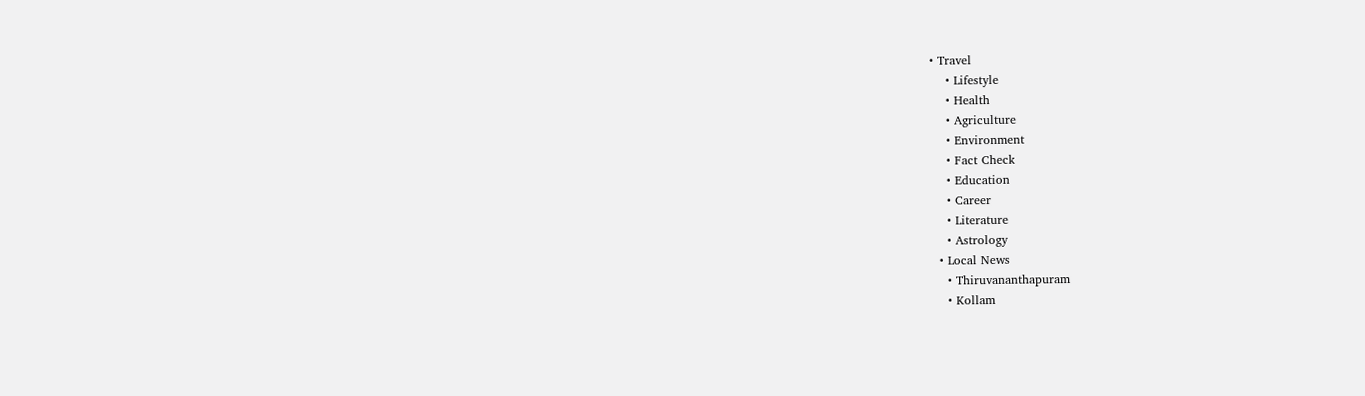• Travel
    • Lifestyle
    • Health
    • Agriculture
    • Environment
    • Fact Check
    • Education
    • Career
    • Literature
    • Astrology
  • Local News
    • Thiruvananthapuram
    • Kollam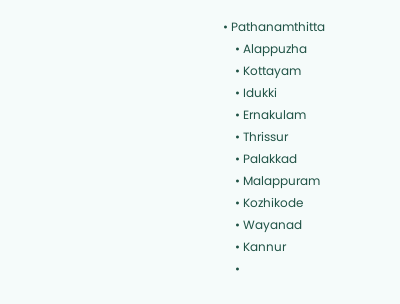• Pathanamthitta
    • Alappuzha
    • Kottayam
    • Idukki
    • Ernakulam
    • Thrissur
    • Palakkad
    • Malappuram
    • Kozhikode
    • Wayanad
    • Kannur
    •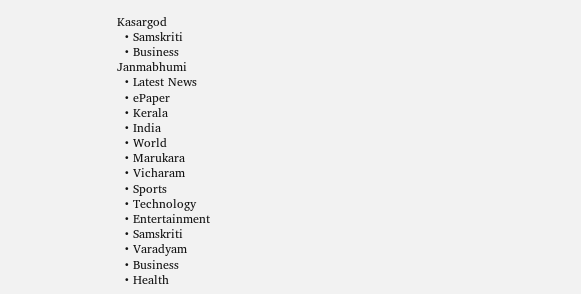Kasargod
  • Samskriti
  • Business
Janmabhumi
  • Latest News
  • ePaper
  • Kerala
  • India
  • World
  • Marukara
  • Vicharam
  • Sports
  • Technology
  • Entertainment
  • Samskriti
  • Varadyam
  • Business
  • Health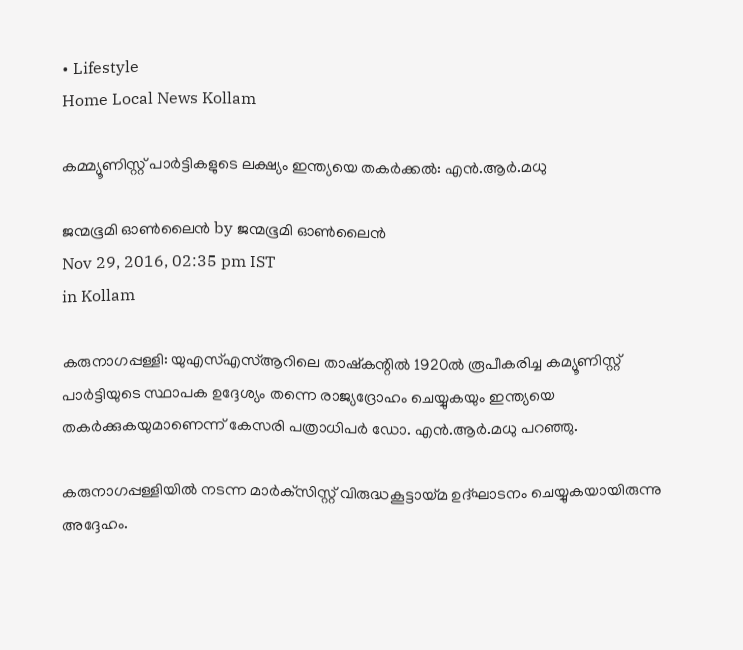• Lifestyle
Home Local News Kollam

കമ്മ്യൂണിസ്റ്റ് പാര്‍ട്ടികളുടെ ലക്ഷ്യം ഇന്ത്യയെ തകര്‍ക്കല്‍: എന്‍.ആര്‍.മധു

ജന്മഭൂമി ഓണ്‍ലൈന്‍ by ജന്മഭൂമി ഓണ്‍ലൈന്‍
Nov 29, 2016, 02:35 pm IST
in Kollam

കരുനാഗപ്പള്ളി: യുഎസ്എസ്ആറിലെ താഷ്‌കന്റില്‍ 1920ല്‍ രൂപീകരിച്ച കമ്യൂണിസ്റ്റ് പാര്‍ട്ടിയുടെ സ്ഥാപക ഉദ്ദേശ്യം തന്നെ രാജ്യദ്രോഹം ചെയ്യുകയും ഇന്ത്യയെ തകര്‍ക്കുകയുമാണെന്ന് കേസരി പത്രാധിപര്‍ ഡോ. എന്‍.ആര്‍.മധു പറഞ്ഞു.

കരുനാഗപ്പള്ളിയില്‍ നടന്ന മാര്‍ക്‌സിസ്റ്റ് വിരുദ്ധകൂട്ടായ്‌മ ഉദ്ഘാടനം ചെയ്യുകയായിരുന്നു അദ്ദേഹം.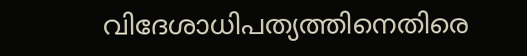വിദേശാധിപത്യത്തിനെതിരെ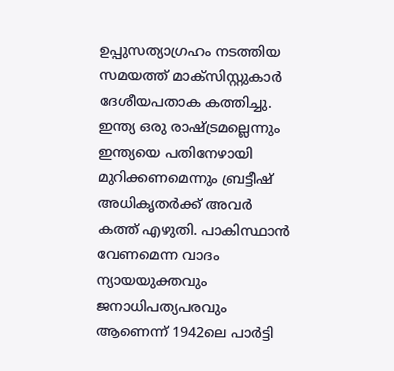ഉപ്പുസത്യാഗ്രഹം നടത്തിയ സമയത്ത് മാക്‌സിസ്റ്റുകാര്‍ ദേശീയപതാക കത്തിച്ചു. ഇന്ത്യ ഒരു രാഷ്‌ട്രമല്ലെന്നും ഇന്ത്യയെ പതിനേഴായി മുറിക്കണമെന്നും ബ്രട്ടീഷ് അധികൃതര്‍ക്ക് അവര്‍ കത്ത് എഴുതി. പാകിസ്ഥാന്‍ വേണമെന്ന വാദം ന്യായയുക്തവും ജനാധിപത്യപരവും ആണെന്ന് 1942ലെ പാര്‍ട്ടി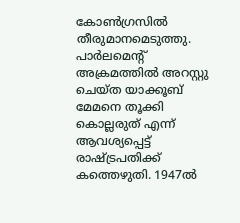കോണ്‍ഗ്രസില്‍ തീരുമാനമെടുത്തു. പാര്‍ലമെന്റ് അക്രമത്തില്‍ അറസ്റ്റു ചെയ്ത യാക്കൂബ് മേമനെ തൂക്കി കൊല്ലരുത് എന്ന് ആവശ്യപ്പെട്ട് രാഷ്‌ട്രപതിക്ക് കത്തെഴുതി. 1947ല്‍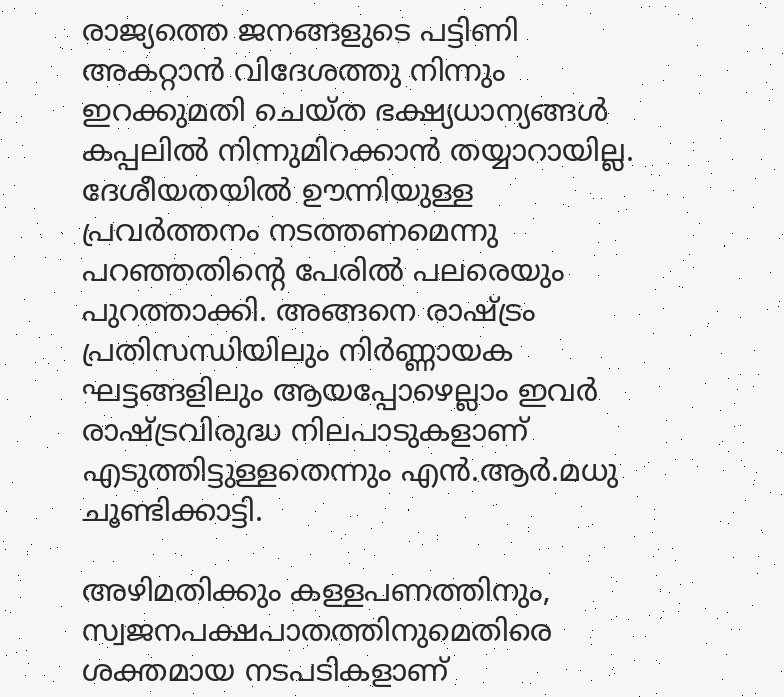രാജ്യത്തെ ജനങ്ങളുടെ പട്ടിണി അകറ്റാന്‍ വിദേശത്തു നിന്നും ഇറക്കുമതി ചെയ്ത ഭക്ഷ്യധാന്യങ്ങള്‍ കപ്പലില്‍ നിന്നുമിറക്കാന്‍ തയ്യാറായില്ല. ദേശീയതയില്‍ ഊന്നിയുള്ള പ്രവര്‍ത്തനം നടത്തണമെന്നു പറഞ്ഞതിന്റെ പേരില്‍ പലരെയും പുറത്താക്കി. അങ്ങനെ രാഷ്‌ട്രം പ്രതിസന്ധിയിലും നിര്‍ണ്ണായക ഘട്ടങ്ങളിലും ആയപ്പോഴെല്ലാം ഇവര്‍ രാഷ്‌ട്രവിരുദ്ധ നിലപാടുകളാണ് എടുത്തിട്ടുള്ളതെന്നും എന്‍.ആര്‍.മധു ചൂണ്ടിക്കാട്ടി.

അഴിമതിക്കും കള്ളപണത്തിനും, സ്വജനപക്ഷപാതത്തിനുമെതിരെ ശക്തമായ നടപടികളാണ്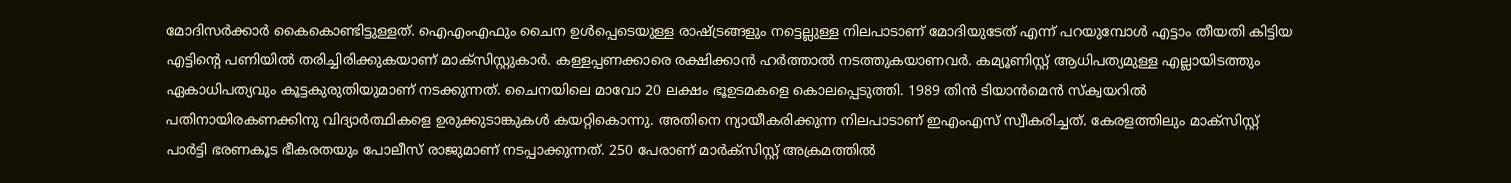മോദിസര്‍ക്കാര്‍ കൈകൊണ്ടിട്ടുള്ളത്. ഐഎംഎഫും ചൈന ഉള്‍പ്പെടെയുള്ള രാഷ്‌ട്രങ്ങളും നട്ടെല്ലുള്ള നിലപാടാണ് മോദിയുടേത് എന്ന് പറയുമ്പോള്‍ എട്ടാം തീയതി കിട്ടിയ എട്ടിന്റെ പണിയില്‍ തരിച്ചിരിക്കുകയാണ് മാക്‌സിസ്റ്റുകാര്‍. കള്ളപ്പണക്കാരെ രക്ഷിക്കാന്‍ ഹര്‍ത്താല്‍ നടത്തുകയാണവര്‍. കമ്യൂണിസ്റ്റ് ആധിപത്യമുള്ള എല്ലായിടത്തും ഏകാധിപത്യവും കൂട്ടകുരുതിയുമാണ് നടക്കുന്നത്. ചൈനയിലെ മാവോ 20 ലക്ഷം ഭൂഉടമകളെ കൊലപ്പെടുത്തി. 1989 തിന്‍ ടിയാന്‍മെന്‍ സ്‌ക്വയറില്‍ പതിനായിരകണക്കിനു വിദ്യാര്‍ത്ഥികളെ ഉരുക്കുടാങ്കുകള്‍ കയറ്റികൊന്നു. അതിനെ ന്യായീകരിക്കുന്ന നിലപാടാണ് ഇഎംഎസ് സ്വീകരിച്ചത്. കേരളത്തിലും മാക്‌സിസ്റ്റ് പാര്‍ട്ടി ഭരണകൂട ഭീകരതയും പോലീസ് രാജുമാണ് നടപ്പാക്കുന്നത്. 250 പേരാണ് മാര്‍ക്‌സിസ്റ്റ് അക്രമത്തില്‍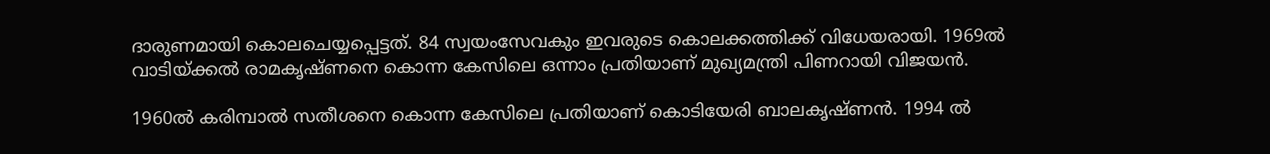ദാരുണമായി കൊലചെയ്യപ്പെട്ടത്. 84 സ്വയംസേവകും ഇവരുടെ കൊലക്കത്തിക്ക് വിധേയരായി. 1969ല്‍ വാടിയ്‌ക്കല്‍ രാമകൃഷ്ണനെ കൊന്ന കേസിലെ ഒന്നാം പ്രതിയാണ് മുഖ്യമന്ത്രി പിണറായി വിജയന്‍.

1960ല്‍ കരിമ്പാല്‍ സതീശനെ കൊന്ന കേസിലെ പ്രതിയാണ് കൊടിയേരി ബാലകൃഷ്ണന്‍. 1994 ല്‍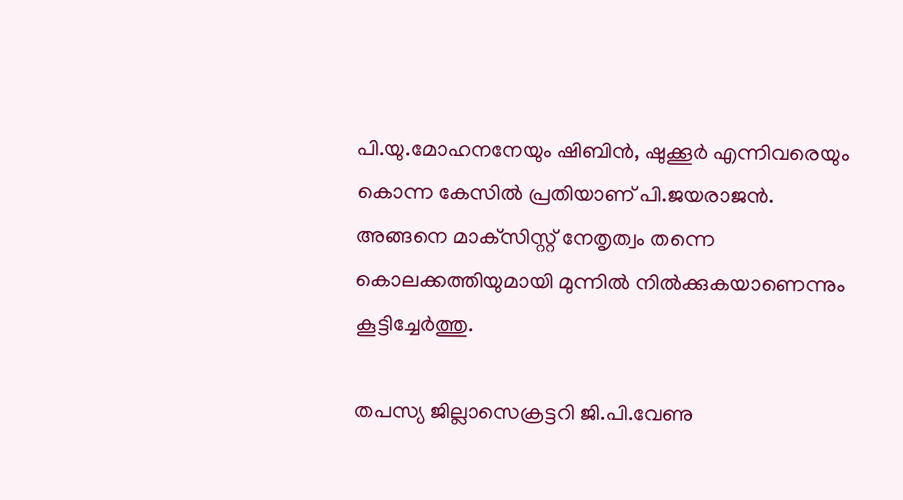പി.യു.മോഹനനേയും ഷിബിന്‍, ഷുക്കൂര്‍ എന്നിവരെയും കൊന്ന കേസില്‍ പ്രതിയാണ് പി.ജയരാജന്‍. അങ്ങനെ മാക്‌സിസ്റ്റ് നേതൃത്വം തന്നെ കൊലക്കത്തിയുമായി മുന്നില്‍ നില്‍ക്കുകയാണെന്നും കൂട്ടിച്ചേര്‍ത്തു.

തപസ്യ ജില്ലാസെക്രട്ടറി ജി.പി.വേണു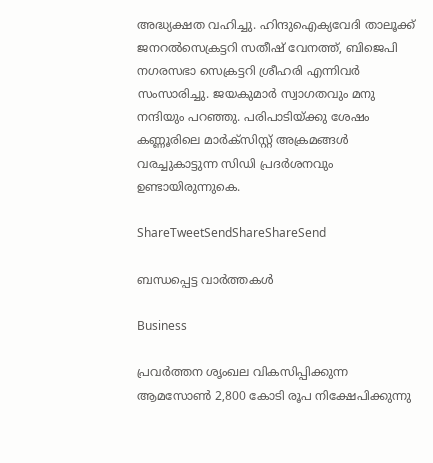അദ്ധ്യക്ഷത വഹിച്ചു. ഹിന്ദുഐക്യവേദി താലൂക്ക് ജനറല്‍സെക്രട്ടറി സതീഷ് വേനത്ത്, ബിജെപി നഗരസഭാ സെക്രട്ടറി ശ്രീഹരി എന്നിവര്‍ സംസാരിച്ചു. ജയകുമാര്‍ സ്വാഗതവും മനു നന്ദിയും പറഞ്ഞു. പരിപാടിയ്‌ക്കു ശേഷം കണ്ണൂരിലെ മാര്‍ക്‌സിസ്റ്റ് അക്രമങ്ങള്‍ വരച്ചുകാട്ടുന്ന സിഡി പ്രദര്‍ശനവും ഉണ്ടായിരുന്നുകെ.

ShareTweetSendShareShareSend

ബന്ധപ്പെട്ട വാര്‍ത്തകള്‍

Business

പ്രവർത്തന ശൃംഖല വികസിപ്പിക്കുന്ന ആമസോൺ 2,800 കോടി രൂപ നിക്ഷേപിക്കുന്നു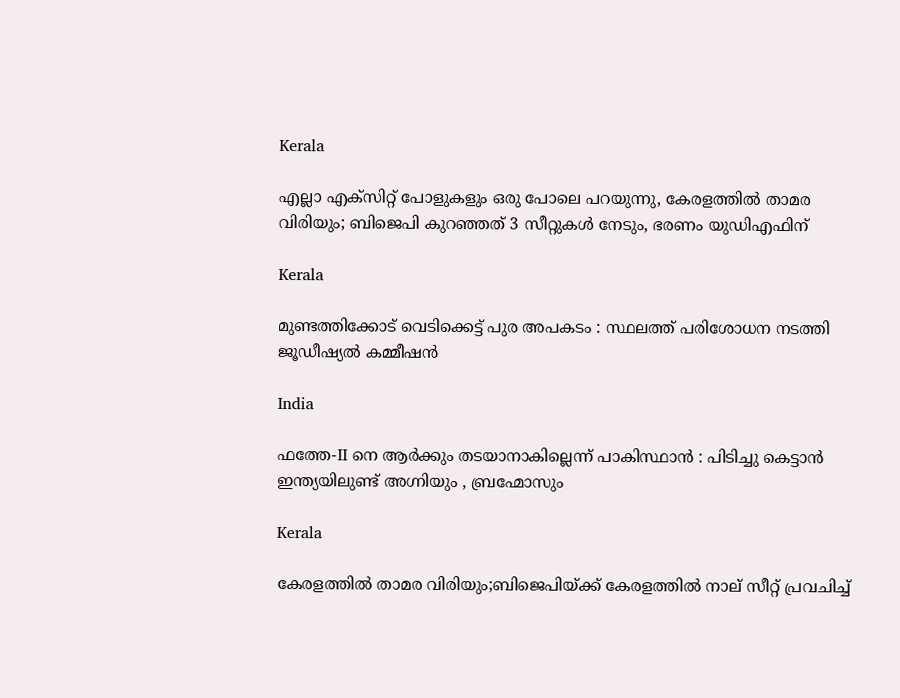Kerala

എല്ലാ എക്സിറ്റ് പോളുകളും ഒരു പോലെ പറയുന്നു, കേരളത്തില്‍ താമര വിരിയും; ബിജെപി കുറഞ്ഞത് 3 സീറ്റുകള്‍ നേടും, ഭരണം യുഡിഎഫിന്

Kerala

മുണ്ടത്തിക്കോട് വെടിക്കെട്ട് പുര അപകടം : സ്ഥലത്ത് പരിശോധന നടത്തി ജൂഡീഷ്യല്‍ കമ്മീഷന്‍

India

ഫത്തേ-II നെ ആർക്കും തടയാനാകില്ലെന്ന് പാകിസ്ഥാൻ : പിടിച്ചു കെട്ടാൻ ഇന്ത്യയിലുണ്ട് അഗ്നിയും , ബ്രഹ്മോസും

Kerala

കേരളത്തില്‍ താമര വിരിയും;ബിജെപിയ്‌ക്ക് കേരളത്തില്‍ നാല് സീറ്റ് പ്രവചിച്ച്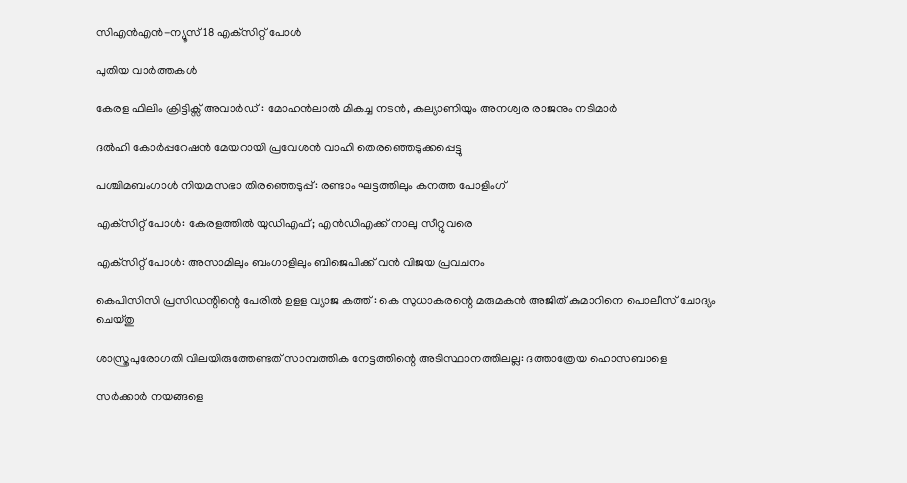സിഎന്‍എന്‍-ന്യൂസ് 18 എക്‌സിറ്റ് പോള്‍

പുതിയ വാര്‍ത്തകള്‍

കേരള ഫിലിം ക്രിട്ടിക്സ് അവാര്‍ഡ് : മോഹന്‍ലാല്‍ മികച്ച നടന്‍, കല്യാണിയും അനശ്വര രാജനും നടിമാര്‍

ദൽഹി കോർപ്പറേഷൻ മേയറായി പ്രവേശൻ വാഹി തെരഞ്ഞെടുക്കപ്പെട്ടു

പശ്ചിമബംഗാള്‍ നിയമസഭാ തിരഞ്ഞെടുപ്പ്: രണ്ടാം ഘട്ടത്തിലും കനത്ത പോളിംഗ്

എക്‌സിറ്റ് പോൾ: കേരളത്തിൽ യുഡിഎഫ്; എൻഡിഎക്ക് നാലു സീറ്റുവരെ

എക്‌സിറ്റ് പോൾ: അസാമിലും ബംഗാളിലും ബിജെപിക്ക് വൻ വിജയ പ്രവചനം

കെപിസിസി പ്രസിഡന്റിന്റെ പേരില്‍ ഉളള വ്യാജ കത്ത് : കെ സുധാകരന്റെ മരുമകന്‍ അജിത് കുമാറിനെ പൊലീസ് ചോദ്യം ചെയ്തു

ശാസ്ത്രപുരോഗതി വിലയിരുത്തേണ്ടത് സാമ്പത്തിക നേട്ടത്തിന്റെ അടിസ്ഥാനത്തിലല്ല: ദത്താത്രേയ ഹൊസബാളെ

സര്‍ക്കാര്‍ നയങ്ങളെ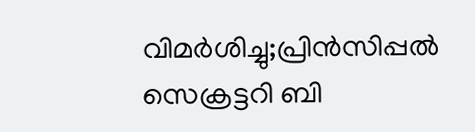വിമര്‍ശിച്ചു;പ്രിന്‍സിപ്പല്‍ സെക്രട്ടറി ബി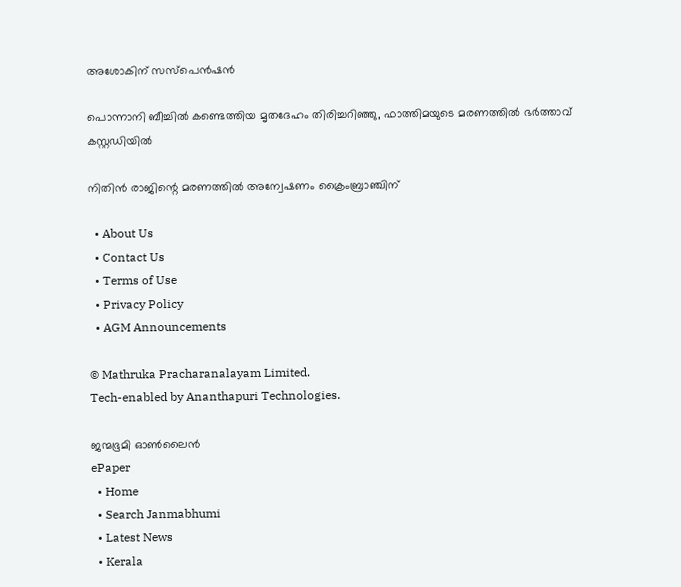അശോകിന് സസ്‌പെന്‍ഷന്‍

പൊന്നാനി ബീച്ചില്‍ കണ്ടെത്തിയ മൃതദേഹം തിരിച്ചറിഞ്ഞു, ഫാത്തിമയുടെ മരണത്തില്‍ ഭര്‍ത്താവ് കസ്റ്റഡിയില്‍

നിതിന്‍ രാജിന്റെ മരണത്തില്‍ അന്വേഷണം ക്രൈംബ്രാഞ്ചിന്

  • About Us
  • Contact Us
  • Terms of Use
  • Privacy Policy
  • AGM Announcements

© Mathruka Pracharanalayam Limited.
Tech-enabled by Ananthapuri Technologies.

ജന്മഭൂമി ഓണ്‍ലൈന്‍
ePaper
  • Home
  • Search Janmabhumi
  • Latest News
  • Kerala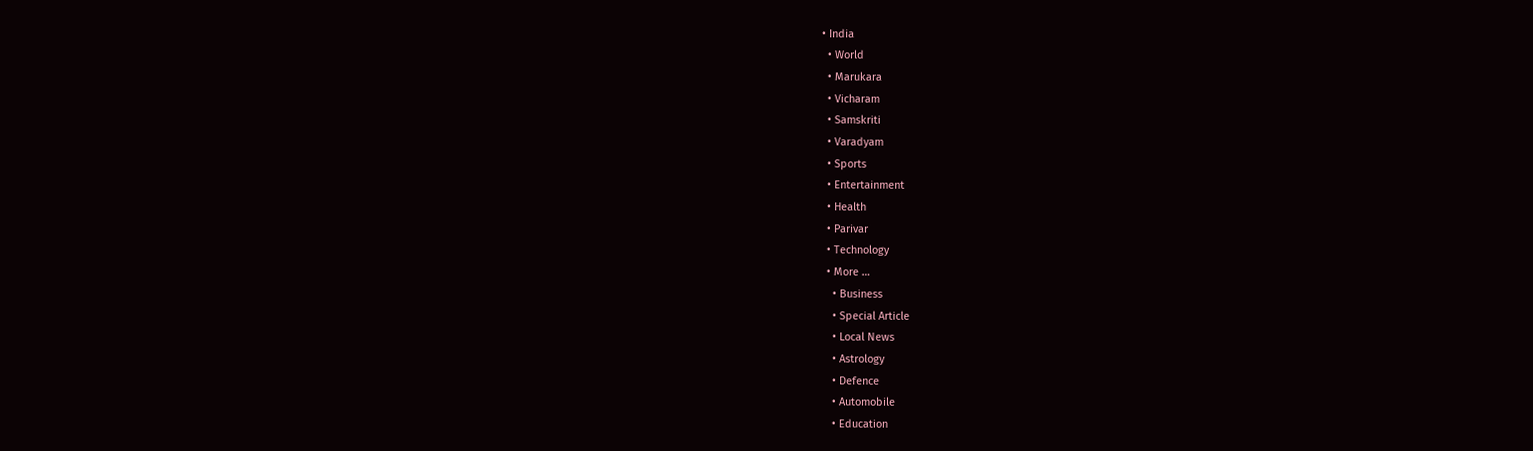• India
  • World
  • Marukara
  • Vicharam
  • Samskriti
  • Varadyam
  • Sports
  • Entertainment
  • Health
  • Parivar
  • Technology
  • More …
    • Business
    • Special Article
    • Local News
    • Astrology
    • Defence
    • Automobile
    • Education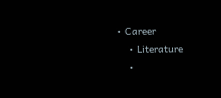• Career
    • Literature
    •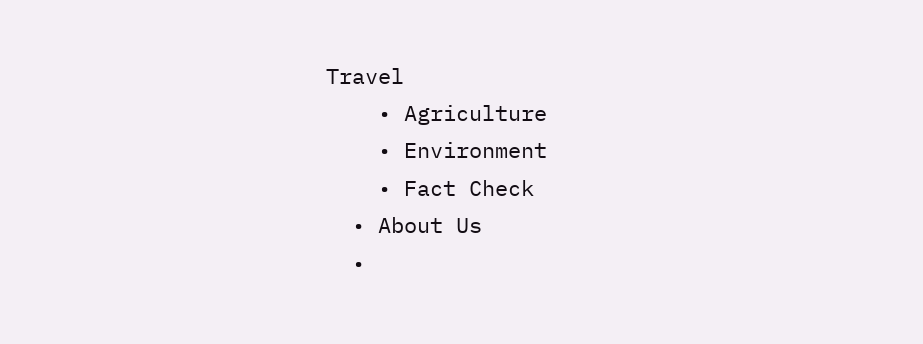Travel
    • Agriculture
    • Environment
    • Fact Check
  • About Us
  •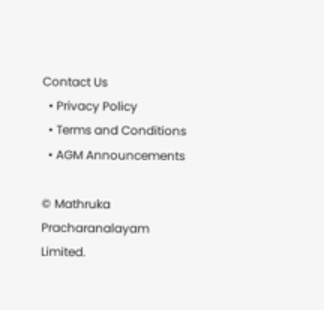Contact Us
  • Privacy Policy
  • Terms and Conditions
  • AGM Announcements

© Mathruka Pracharanalayam Limited.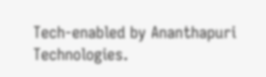Tech-enabled by Ananthapuri Technologies.